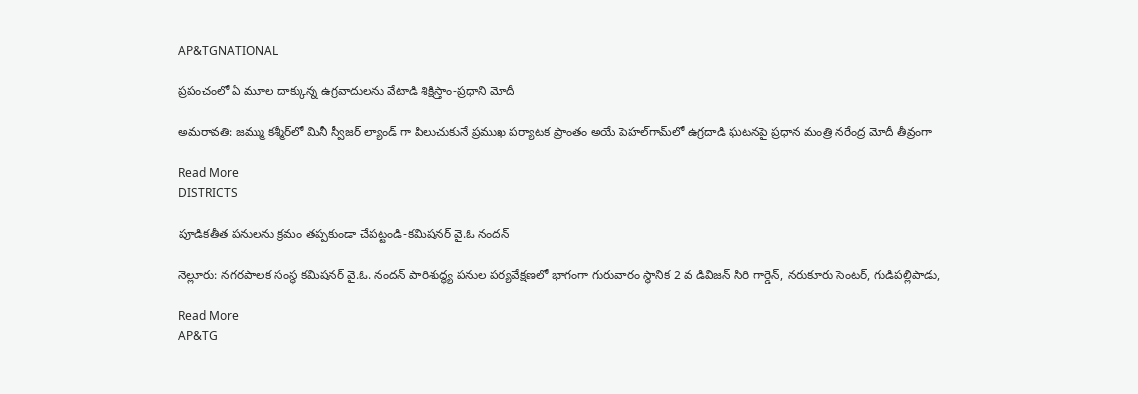AP&TGNATIONAL

ప్రపంచంలో ఏ మూల దాక్కున్న ఉగ్రవాదులను వేటాడి శిక్షిస్తాం-ప్రధాని మోదీ

అమరావతి: జమ్ము కశ్మీర్‌లో మినీ స్వీజర్ ల్యాండ్ గా పిలుచుకునే ప్రముఖ పర్యాటక ప్రాంతం అయే పెహల్‌గామ్‌లో ఉగ్రదాడి ఘటనపై ప్రధాన మంత్రి నరేంద్ర మోదీ తీవ్రంగా

Read More
DISTRICTS

పూడికతీత పనులను క్రమం తప్పకుండా చేపట్టండి-కమిషనర్ వై.ఓ నందన్

నెల్లూరు: నగరపాలక సంస్థ కమిషనర్ వై.ఓ. నందన్ పారిశుద్ధ్య పనుల పర్యవేక్షణలో భాగంగా గురువారం స్థానిక 2 వ డివిజన్ సిరి గార్డెన్, నరుకూరు సెంటర్, గుడిపల్లిపాడు,

Read More
AP&TG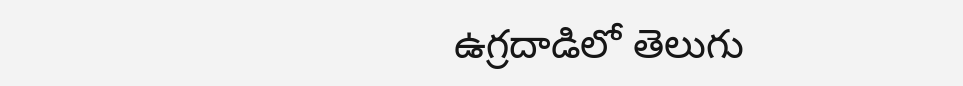ఉగ్రదాడిలో తెలుగు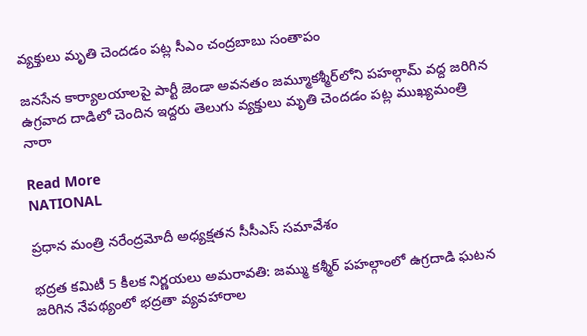వ్యక్తులు మృతి చెందడం పట్ల సీఎం చంద్రబాబు సంతాపం

జనసేన కార్యాలయాలపై పార్టీ జెండా అవనతం జమ్మూకశ్మీర్‌లోని పహల్గామ్ వద్ద జరిగిన ఉగ్రవాద దాడిలో చెందిన ఇద్దరు తెలుగు వ్యక్తులు మృతి చెందడం పట్ల ముఖ్యమంత్రి నారా

Read More
NATIONAL

ప్రధాన మంత్రి నరేంద్రమోదీ అధ్యక్షతన సీసీఎస్ సమావేశం

భద్రత కమిటీ 5 కీలక నిర్ణయలు అమరావతి: జమ్ము కశ్మీర్‌ పహల్గాంలో ఉగ్రదాడి ఘటన జరిగిన నేపథ్యంలో భద్రతా వ్యవహారాల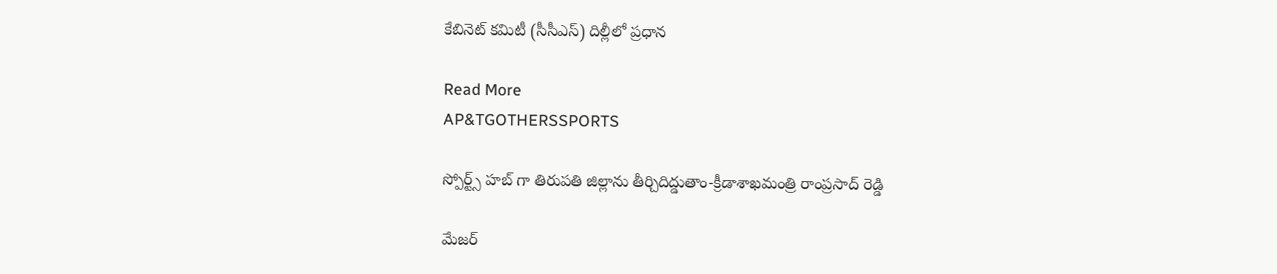కేబినెట్‌ కమిటీ (సీసీఎస్) దిల్లీలో ప్రధాన

Read More
AP&TGOTHERSSPORTS

స్పోర్ట్స్ హబ్ గా తిరుపతి జిల్లాను తీర్చిదిద్డుతాం-క్రీడాశాఖమంత్రి రాంప్రసాద్ రెడ్డి

మేజర్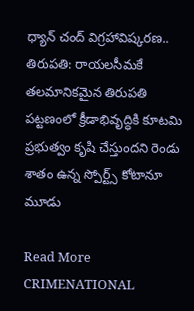ధ్యాన్ చంద్ విగ్రహావిష్కరణ.. తిరుపతి: రాయలసీమకే తలమానికమైన తిరుపతి పట్టణంలో క్రీడాభివృద్ధికి కూటమి ప్రభుత్వం కృషి చేస్తుందని రెండు శాతం ఉన్న స్పోర్ట్స్ కోటానూ మూడు

Read More
CRIMENATIONAL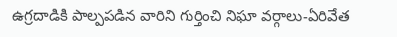ఉగ్రదాడికి పాల్పపడిన వారిని గుర్తించి నిఘా వర్గాలు-ఏరివేత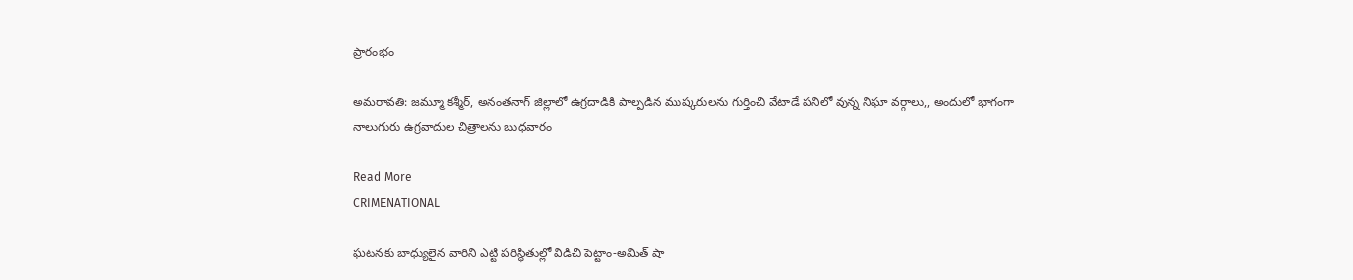ప్రారంభం

అమరావతి: జమ్మూ కశ్మీర్, అనంతనాగ్ జిల్లాలో ఉగ్రదాడికి పాల్పడిన ముష్కరులను గుర్తించి వేటాడే పనిలో వున్న నిఘా వర్గాలు,, అందులో భాగంగా నాలుగురు ఉగ్రవాదుల చిత్రాలను బుధవారం

Read More
CRIMENATIONAL

ఘటనకు బాధ్యులైన వారిని ఎట్టి పరిస్థితుల్లో విడిచి పెట్టాం-అమిత్ షా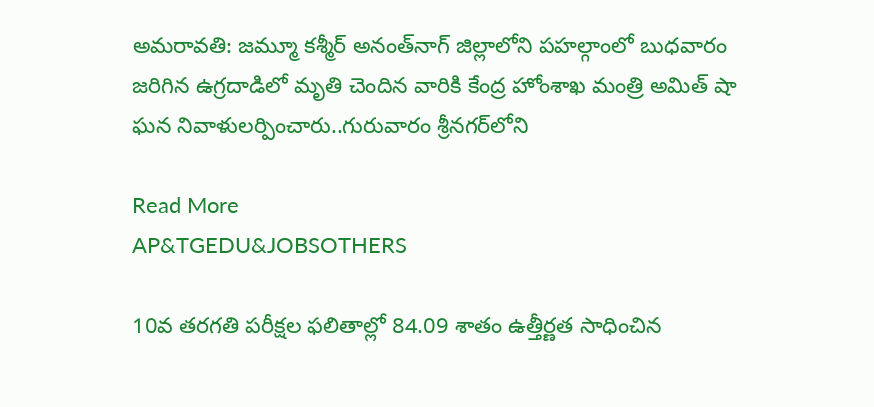అమరావతి: జమ్మూ కశ్మీర్‌ అనంత్‌నాగ్ జిల్లాలోని పహల్గాంలో బుధవారం జరిగిన ఉగ్రదాడిలో మృతి చెందిన వారికి కేంద్ర హోంశాఖ మంత్రి అమిత్ షా ఘన నివాళులర్పించారు..గురువారం శ్రీనగర్‌లోని

Read More
AP&TGEDU&JOBSOTHERS

10వ తరగతి పరీక్షల ఫలితాల్లో 84.09 శాతం ఉత్తీర్ణత సాధించిన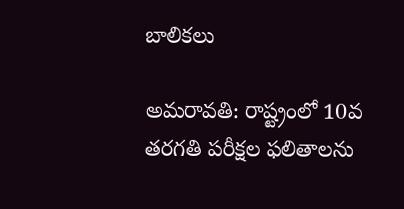బాలికలు

అమరావతి: రాష్ట్రంలో 10వ తరగతి పరీక్షల ఫలితాలను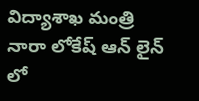విద్యాశాఖ మంత్రి నారా లోకేష్ ఆన్ లైన్ లో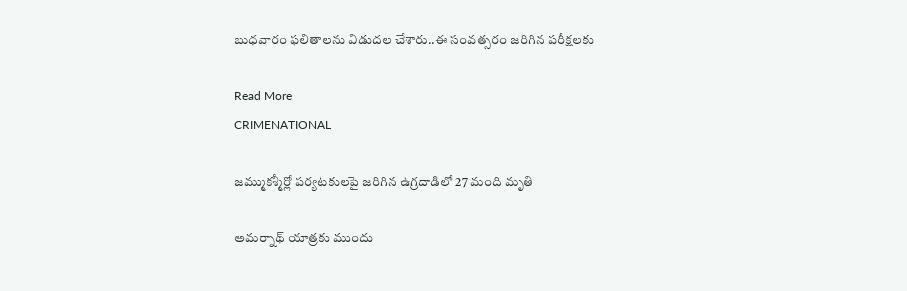బుధవారం ఫలితాలను విడుదల చేశారు..ఈ సంవత్సరం జరిగిన పరీక్షలకు

Read More
CRIMENATIONAL

జమ్ముకశ్మీర్లో పర్యటకులపై జరిగిన ఉగ్రదాడిలో 27 మంది మృతి

అమర్నాథ్ యాత్రకు ముందు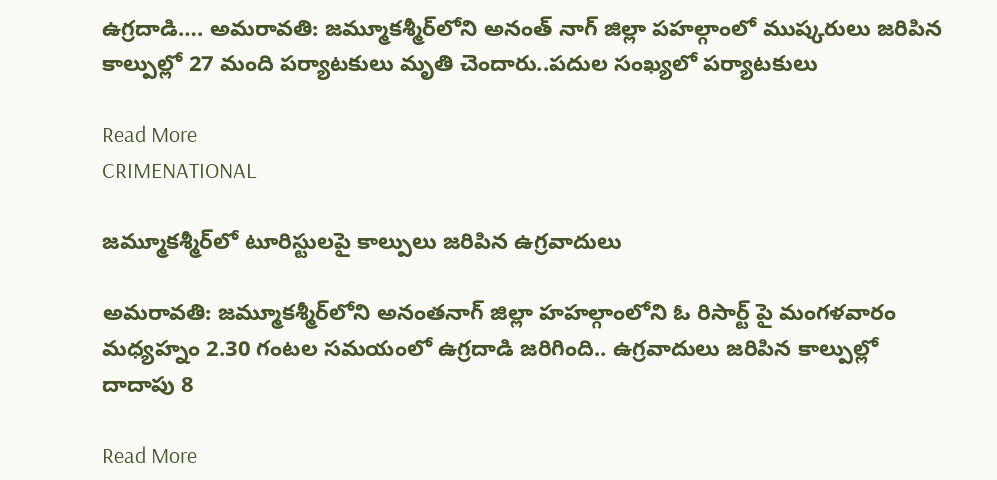ఉగ్రదాడి…. అమరావతి: జమ్మూకశ్మీర్‌లోని అనంత్ నాగ్ జిల్లా పహల్గాంలో ముష్కరులు జరిపిన కాల్పుల్లో 27 మంది పర్యాటకులు మృతి చెందారు..పదుల సంఖ్యలో పర్యాటకులు

Read More
CRIMENATIONAL

జమ్మూకశ్మీర్‌లో టూరిస్టులపై కాల్పులు జరిపిన ఉగ్రవాదులు

అమరావతి: జమ్మూకశ్మీర్‌లోని అనంతనాగ్ జిల్లా హహల్గాంలోని ఓ రిసార్ట్‌ పై మంగళవారం మధ్యహ్నం 2.30 గంటల సమయంలో ఉగ్రదాడి జరిగింది.. ఉగ్రవాదులు జరిపిన కాల్పుల్లో దాదాపు 8

Read More